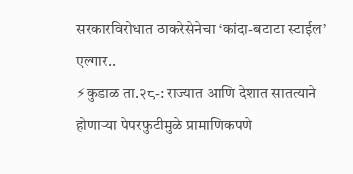सरकारविरोधात ठाकरेसेनेचा ‘कांदा-बटाटा स्टाईल’ एल्गार..
⚡कुडाळ ता.२८-: राज्यात आणि देशात सातत्याने होणाऱ्या पेपरफुटीमुळे प्रामाणिकपणे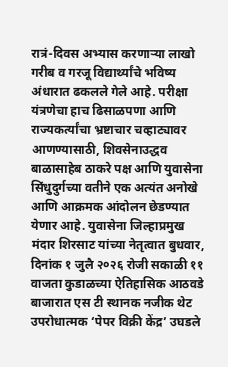रात्रं-दिवस अभ्यास करणाऱ्या लाखो गरीब व गरजू विद्यार्थ्यांचे भविष्य अंधारात ढकलले गेले आहे. परीक्षा यंत्रणेचा हाच ढिसाळपणा आणि राज्यकर्त्यांचा भ्रष्टाचार चव्हाट्यावर आणण्यासाठी, शिवसेनाउद्धव बाळासाहेब ठाकरे पक्ष आणि युवासेना सिंधुदुर्गच्या वतीने एक अत्यंत अनोखे आणि आक्रमक आंदोलन छेडण्यात येणार आहे. युवासेना जिल्हाप्रमुख मंदार शिरसाट यांच्या नेतृत्वात बुधवार, दिनांक १ जुलै २०२६ रोजी सकाळी ११ वाजता कुडाळच्या ऐतिहासिक आठवडे बाजारात एस टी स्थानक नजीक थेट उपरोधात्मक ‘पेपर विक्री केंद्र’ उघडले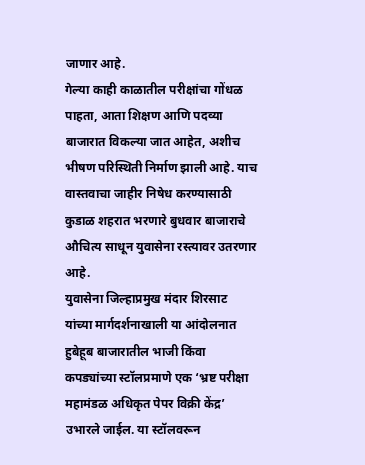जाणार आहे.
गेल्या काही काळातील परीक्षांचा गोंधळ पाहता, आता शिक्षण आणि पदव्या बाजारात विकल्या जात आहेत, अशीच भीषण परिस्थिती निर्माण झाली आहे. याच वास्तवाचा जाहीर निषेध करण्यासाठी कुडाळ शहरात भरणारे बुधवार बाजाराचे औचित्य साधून युवासेना रस्त्यावर उतरणार आहे.
युवासेना जिल्हाप्रमुख मंदार शिरसाट यांच्या मार्गदर्शनाखाली या आंदोलनात हुबेहूब बाजारातील भाजी किंवा कपड्यांच्या स्टॉलप्रमाणे एक ‘भ्रष्ट परीक्षा महामंडळ अधिकृत पेपर विक्री केंद्र’ उभारले जाईल. या स्टॉलवरून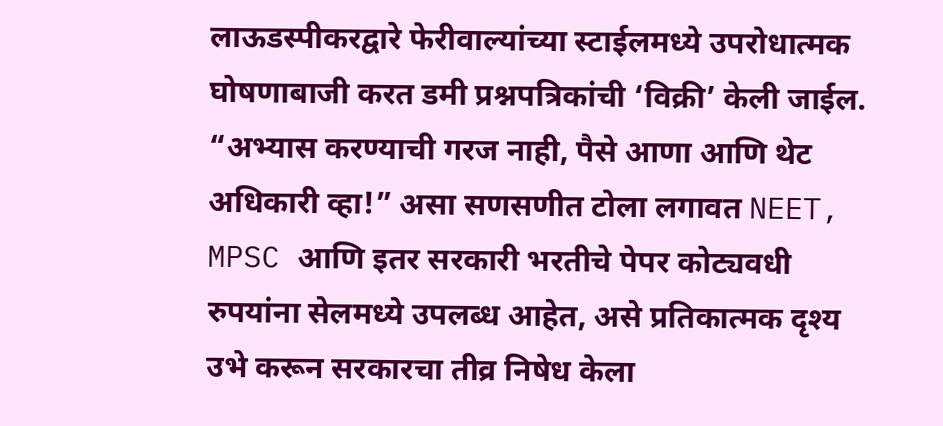लाऊडस्पीकरद्वारे फेरीवाल्यांच्या स्टाईलमध्ये उपरोधात्मक घोषणाबाजी करत डमी प्रश्नपत्रिकांची ‘विक्री’ केली जाईल.
“अभ्यास करण्याची गरज नाही, पैसे आणा आणि थेट अधिकारी व्हा!” असा सणसणीत टोला लगावत NEET, MPSC आणि इतर सरकारी भरतीचे पेपर कोट्यवधी रुपयांना सेलमध्ये उपलब्ध आहेत, असे प्रतिकात्मक दृश्य उभे करून सरकारचा तीव्र निषेध केला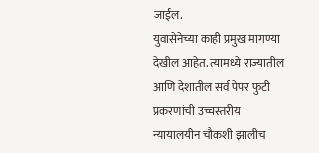जाईल.
युवासेनेच्या काही प्रमुख मागण्या देखील आहेत. त्यामध्ये राज्यातील आणि देशातील सर्व पेपर फुटी प्रकरणांची उच्चस्तरीय न्यायालयीन चौकशी झालीच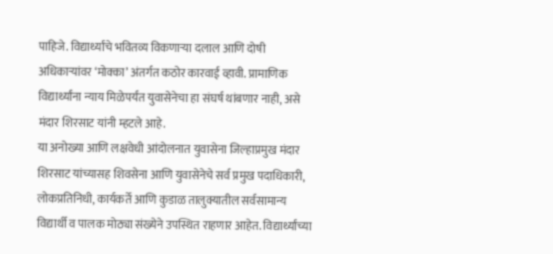पाहिजे. विद्यार्थ्यांचे भवितव्य विकणाऱ्या दलाल आणि दोषी अधिकाऱ्यांवर ‘मोक्का’ अंतर्गत कठोर कारवाई व्हावी. प्रामाणिक विद्यार्थ्यांना न्याय मिळेपर्यंत युवासेनेचा हा संघर्ष थांबणार नाही, असे मंदार शिरसाट यांनी म्हटले आहे.
या अनोख्या आणि लक्षवेधी आंदोलनात युवासेना जिल्हाप्रमुख मंदार शिरसाट यांच्यासह शिवसेना आणि युवासेनेचे सर्व प्रमुख पदाधिकारी, लोकप्रतिनिधी, कार्यकर्ते आणि कुडाळ तालुक्यातील सर्वसामान्य विद्यार्थी व पालक मोठ्या संख्येने उपस्थित राहणार आहेत. विद्यार्थ्यांच्या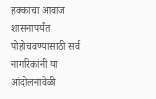हक्काचा आवाज शासनापर्यंत पोहोचवण्यासाठी सर्व नागरिकांनी या आंदोलनावेळी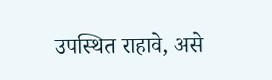उपस्थित राहावे, असे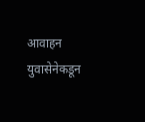आवाहन युवासेनेकडून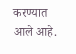करण्यात आले आहे.